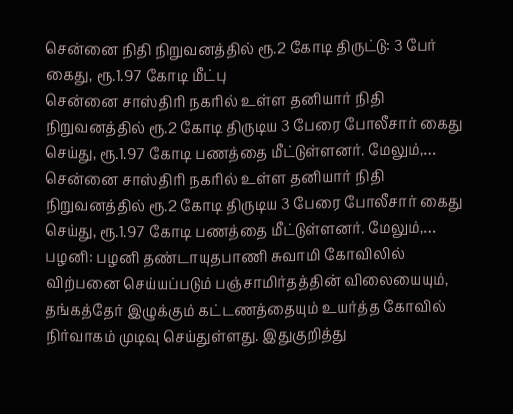சென்னை நிதி நிறுவனத்தில் ரூ.2 கோடி திருட்டு: 3 பேர் கைது, ரூ.1.97 கோடி மீட்பு
சென்னை சாஸ்திரி நகரில் உள்ள தனியார் நிதி நிறுவனத்தில் ரூ.2 கோடி திருடிய 3 பேரை போலீசார் கைது செய்து, ரூ.1.97 கோடி பணத்தை மீட்டுள்ளனர். மேலும்,…
சென்னை சாஸ்திரி நகரில் உள்ள தனியார் நிதி நிறுவனத்தில் ரூ.2 கோடி திருடிய 3 பேரை போலீசார் கைது செய்து, ரூ.1.97 கோடி பணத்தை மீட்டுள்ளனர். மேலும்,…
பழனி: பழனி தண்டாயுதபாணி சுவாமி கோவிலில் விற்பனை செய்யப்படும் பஞ்சாமிர்தத்தின் விலையையும், தங்கத்தேர் இழுக்கும் கட்டணத்தையும் உயர்த்த கோவில் நிர்வாகம் முடிவு செய்துள்ளது. இதுகுறித்து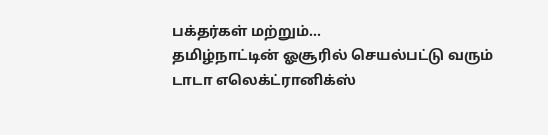பக்தர்கள் மற்றும்…
தமிழ்நாட்டின் ஓசூரில் செயல்பட்டு வரும் டாடா எலெக்ட்ரானிக்ஸ்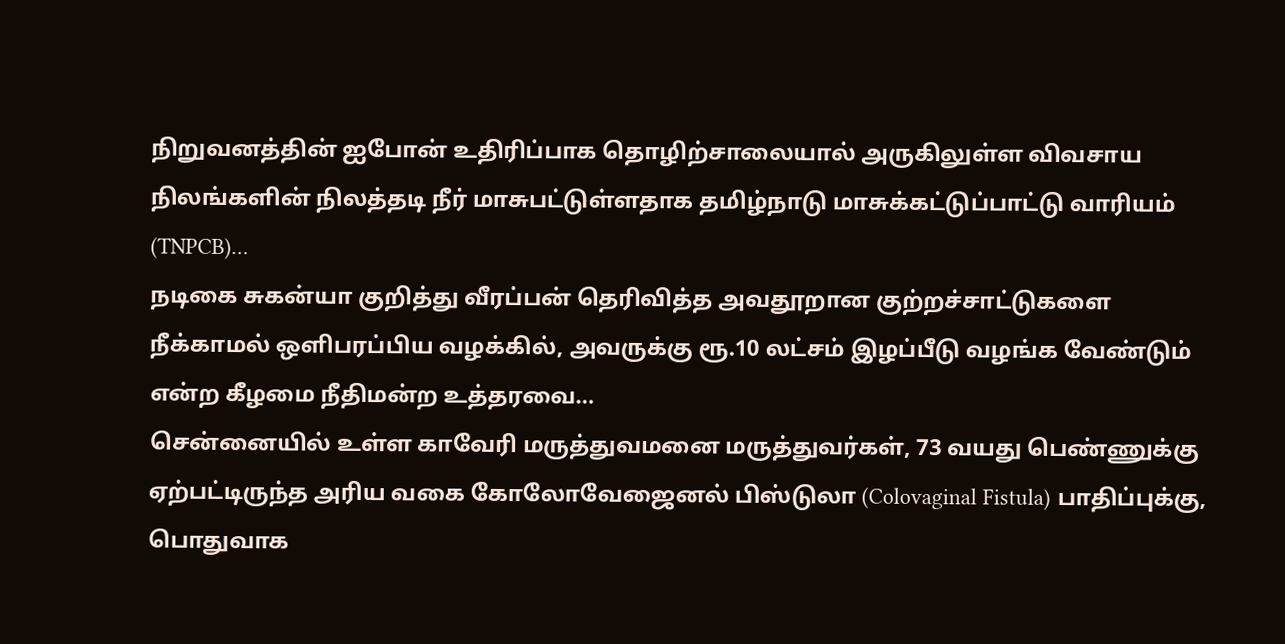நிறுவனத்தின் ஐபோன் உதிரிப்பாக தொழிற்சாலையால் அருகிலுள்ள விவசாய நிலங்களின் நிலத்தடி நீர் மாசுபட்டுள்ளதாக தமிழ்நாடு மாசுக்கட்டுப்பாட்டு வாரியம் (TNPCB)…
நடிகை சுகன்யா குறித்து வீரப்பன் தெரிவித்த அவதூறான குற்றச்சாட்டுகளை நீக்காமல் ஒளிபரப்பிய வழக்கில், அவருக்கு ரூ.10 லட்சம் இழப்பீடு வழங்க வேண்டும் என்ற கீழமை நீதிமன்ற உத்தரவை…
சென்னையில் உள்ள காவேரி மருத்துவமனை மருத்துவர்கள், 73 வயது பெண்ணுக்கு ஏற்பட்டிருந்த அரிய வகை கோலோவேஜைனல் பிஸ்டுலா (Colovaginal Fistula) பாதிப்புக்கு, பொதுவாக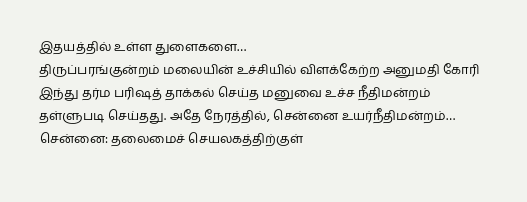இதயத்தில் உள்ள துளைகளை…
திருப்பரங்குன்றம் மலையின் உச்சியில் விளக்கேற்ற அனுமதி கோரி இந்து தர்ம பரிஷத் தாக்கல் செய்த மனுவை உச்ச நீதிமன்றம் தள்ளுபடி செய்தது. அதே நேரத்தில், சென்னை உயர்நீதிமன்றம்…
சென்னை: தலைமைச் செயலகத்திற்குள்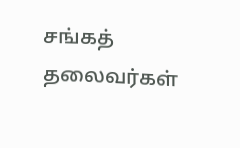சங்கத் தலைவர்கள்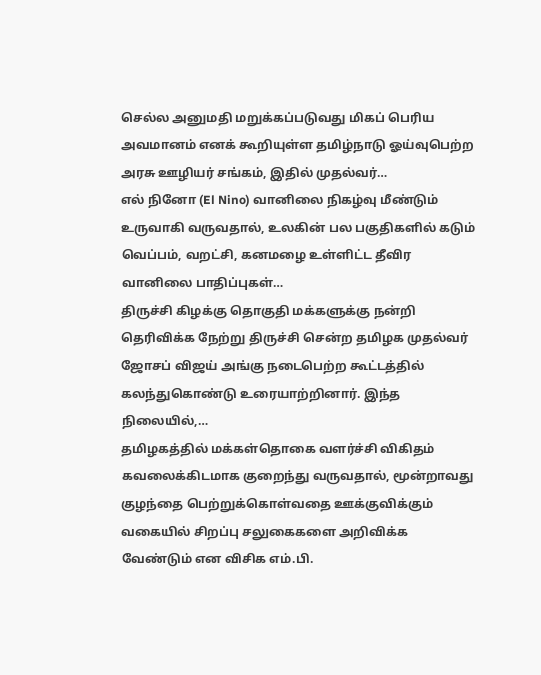செல்ல அனுமதி மறுக்கப்படுவது மிகப் பெரிய அவமானம் எனக் கூறியுள்ள தமிழ்நாடு ஓய்வுபெற்ற அரசு ஊழியர் சங்கம், இதில் முதல்வர்…
எல் நினோ (El Nino) வானிலை நிகழ்வு மீண்டும் உருவாகி வருவதால், உலகின் பல பகுதிகளில் கடும் வெப்பம், வறட்சி, கனமழை உள்ளிட்ட தீவிர வானிலை பாதிப்புகள்…
திருச்சி கிழக்கு தொகுதி மக்களுக்கு நன்றி தெரிவிக்க நேற்று திருச்சி சென்ற தமிழக முதல்வர் ஜோசப் விஜய் அங்கு நடைபெற்ற கூட்டத்தில் கலந்துகொண்டு உரையாற்றினார். இந்த நிலையில்,…
தமிழகத்தில் மக்கள்தொகை வளர்ச்சி விகிதம் கவலைக்கிடமாக குறைந்து வருவதால், மூன்றாவது குழந்தை பெற்றுக்கொள்வதை ஊக்குவிக்கும் வகையில் சிறப்பு சலுகைகளை அறிவிக்க வேண்டும் என விசிக எம்.பி.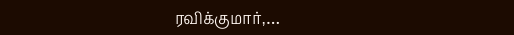ரவிக்குமார்,…